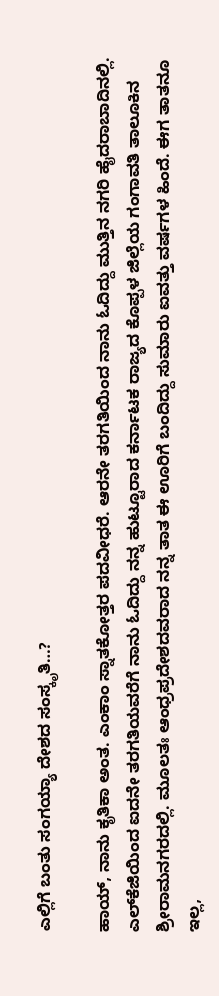ಎಲ್ಲಿಗೆ ಬಂತು ಸಂಗಯ್ಯಾ ದೇಶದ ಸಂಸ್ಕೃತಿ…?

ಹಾಯ್, ನಾನು ಕೃತಿಕಾ ಅಂತ. ಎಂಕಾಂ ಸ್ನಾತಕೋತ್ತರ ಪದವೀಧರೆ. ಆರನೇ ತರಗತಿಯಿಂದ ನಾನು ಓದಿದ್ದು ಮುತ್ತಿನ ನಗರಿ ಹೈದರಾಬಾದಿನಲ್ಲಿ. ಎಲ್‍ಕೆಜಿಯಿಂದ ಐದನೇ ತರಗತಿಯವರೆಗೆ ನಾನು ಓದಿದ್ದು ನನ್ನ ಹುಟ್ಟೂರಾದ ಕರ್ನಾಟಕ ರಾಜ್ಯದ ಕೊಪ್ಪಳ ಜಿಲ್ಲೆಯ ಗಂಗಾವತಿ ತಾಲೂಕಿನ ಶ್ರೀರಾಮನಗರದಲ್ಲಿ. ಮೂಲತಃ ಆಂಧ್ರಪ್ರದೇಶದವರಾದ ನನ್ನ ತಾತ ಈ ಊರಿಗೆ ಬಂದಿದ್ದು ಸುಮಾರು ಐವತ್ತು ವರ್ಷಗಳ ಹಿಂದೆ. ಈಗ ತಾತನೂ ಇಲ್ಲ,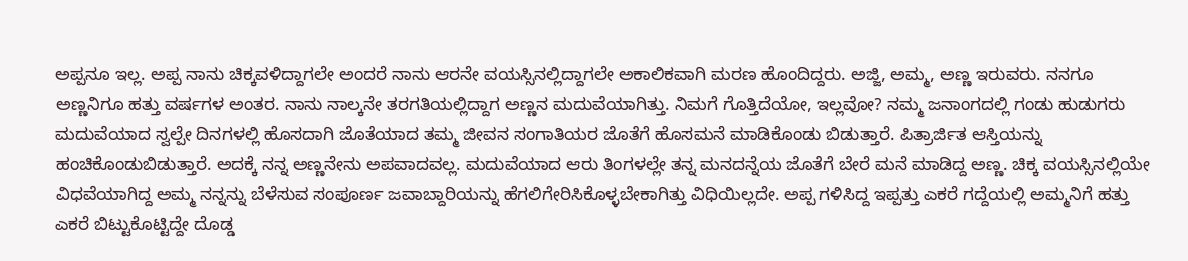ಅಪ್ಪನೂ ಇಲ್ಲ. ಅಪ್ಪ ನಾನು ಚಿಕ್ಕವಳಿದ್ದಾಗಲೇ ಅಂದರೆ ನಾನು ಆರನೇ ವಯಸ್ಸಿನಲ್ಲಿದ್ದಾಗಲೇ ಅಕಾಲಿಕವಾಗಿ ಮರಣ ಹೊಂದಿದ್ದರು. ಅಜ್ಜಿ, ಅಮ್ಮ, ಅಣ್ಣ ಇರುವರು. ನನಗೂ ಅಣ್ಣನಿಗೂ ಹತ್ತು ವರ್ಷಗಳ ಅಂತರ. ನಾನು ನಾಲ್ಕನೇ ತರಗತಿಯಲ್ಲಿದ್ದಾಗ ಅಣ್ಣನ ಮದುವೆಯಾಗಿತ್ತು. ನಿಮಗೆ ಗೊತ್ತಿದೆಯೋ, ಇಲ್ಲವೋ? ನಮ್ಮ ಜನಾಂಗದಲ್ಲಿ ಗಂಡು ಹುಡುಗರು ಮದುವೆಯಾದ ಸ್ವಲ್ಪೇ ದಿನಗಳಲ್ಲಿ ಹೊಸದಾಗಿ ಜೊತೆಯಾದ ತಮ್ಮ ಜೀವನ ಸಂಗಾತಿಯರ ಜೊತೆಗೆ ಹೊಸಮನೆ ಮಾಡಿಕೊಂಡು ಬಿಡುತ್ತಾರೆ. ಪಿತ್ರಾರ್ಜಿತ ಆಸ್ತಿಯನ್ನು ಹಂಚಿಕೊಂಡುಬಿಡುತ್ತಾರೆ. ಅದಕ್ಕೆ ನನ್ನ ಅಣ್ಣನೇನು ಅಪವಾದವಲ್ಲ. ಮದುವೆಯಾದ ಆರು ತಿಂಗಳಲ್ಲೇ ತನ್ನ ಮನದನ್ನೆಯ ಜೊತೆಗೆ ಬೇರೆ ಮನೆ ಮಾಡಿದ್ದ ಅಣ್ಣ. ಚಿಕ್ಕ ವಯಸ್ಸಿನಲ್ಲಿಯೇ ವಿಧವೆಯಾಗಿದ್ದ ಅಮ್ಮ ನನ್ನನ್ನು ಬೆಳೆಸುವ ಸಂಪೂರ್ಣ ಜವಾಬ್ದಾರಿಯನ್ನು ಹೆಗಲಿಗೇರಿಸಿಕೊಳ್ಳಬೇಕಾಗಿತ್ತು ವಿಧಿಯಿಲ್ಲದೇ. ಅಪ್ಪ ಗಳಿಸಿದ್ದ ಇಪ್ಪತ್ತು ಎಕರೆ ಗದ್ದೆಯಲ್ಲಿ ಅಮ್ಮನಿಗೆ ಹತ್ತು ಎಕರೆ ಬಿಟ್ಟುಕೊಟ್ಟಿದ್ದೇ ದೊಡ್ಡ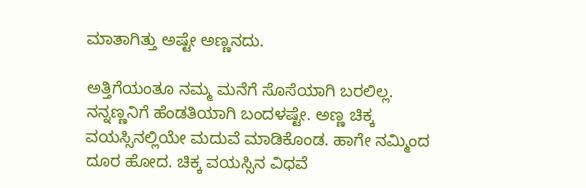ಮಾತಾಗಿತ್ತು ಅಷ್ಟೇ ಅಣ್ಣನದು.

ಅತ್ತಿಗೆಯಂತೂ ನಮ್ಮ ಮನೆಗೆ ಸೊಸೆಯಾಗಿ ಬರಲಿಲ್ಲ. ನನ್ನಣ್ಣನಿಗೆ ಹೆಂಡತಿಯಾಗಿ ಬಂದಳಷ್ಟೇ. ಅಣ್ಣ ಚಿಕ್ಕ ವಯಸ್ಸಿನಲ್ಲಿಯೇ ಮದುವೆ ಮಾಡಿಕೊಂಡ. ಹಾಗೇ ನಮ್ಮಿಂದ ದೂರ ಹೋದ. ಚಿಕ್ಕ ವಯಸ್ಸಿನ ವಿಧವೆ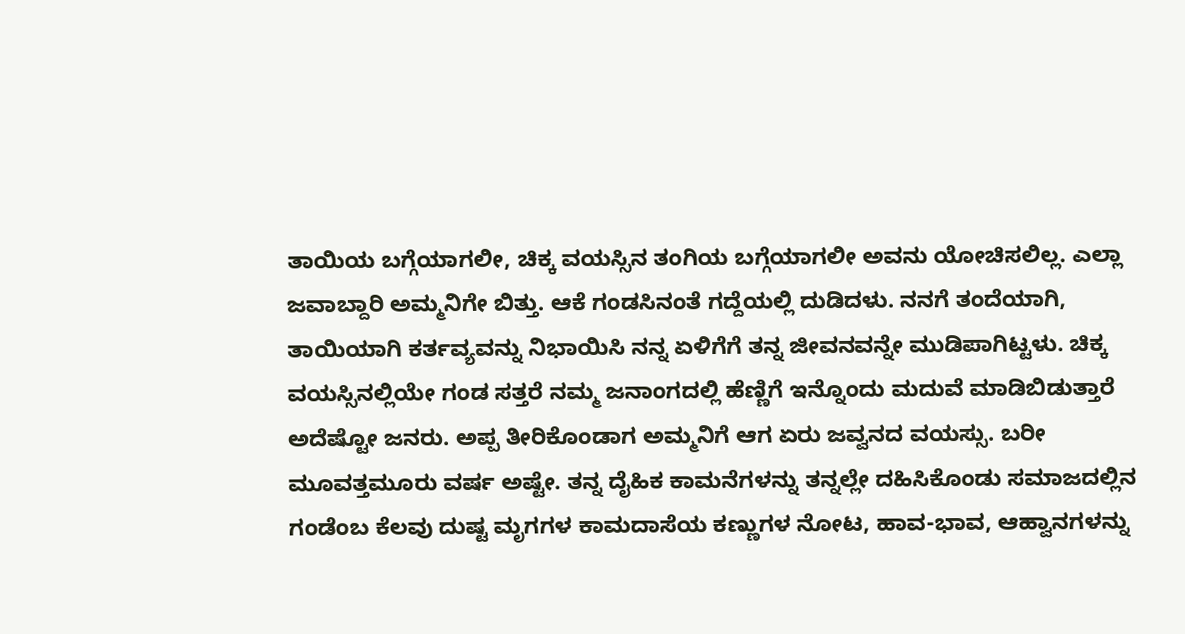ತಾಯಿಯ ಬಗ್ಗೆಯಾಗಲೀ, ಚಿಕ್ಕ ವಯಸ್ಸಿನ ತಂಗಿಯ ಬಗ್ಗೆಯಾಗಲೀ ಅವನು ಯೋಚಿಸಲಿಲ್ಲ. ಎಲ್ಲಾ ಜವಾಬ್ದಾರಿ ಅಮ್ಮನಿಗೇ ಬಿತ್ತು. ಆಕೆ ಗಂಡಸಿನಂತೆ ಗದ್ದೆಯಲ್ಲಿ ದುಡಿದಳು. ನನಗೆ ತಂದೆಯಾಗಿ, ತಾಯಿಯಾಗಿ ಕರ್ತವ್ಯವನ್ನು ನಿಭಾಯಿಸಿ ನನ್ನ ಏಳಿಗೆಗೆ ತನ್ನ ಜೀವನವನ್ನೇ ಮುಡಿಪಾಗಿಟ್ಟಳು. ಚಿಕ್ಕ ವಯಸ್ಸಿನಲ್ಲಿಯೇ ಗಂಡ ಸತ್ತರೆ ನಮ್ಮ ಜನಾಂಗದಲ್ಲಿ ಹೆಣ್ಣಿಗೆ ಇನ್ನೊಂದು ಮದುವೆ ಮಾಡಿಬಿಡುತ್ತಾರೆ ಅದೆಷ್ಟೋ ಜನರು. ಅಪ್ಪ ತೀರಿಕೊಂಡಾಗ ಅಮ್ಮನಿಗೆ ಆಗ ಏರು ಜವ್ವನದ ವಯಸ್ಸು. ಬರೀ ಮೂವತ್ತಮೂರು ವರ್ಷ ಅಷ್ಟೇ. ತನ್ನ ದೈಹಿಕ ಕಾಮನೆಗಳನ್ನು ತನ್ನಲ್ಲೇ ದಹಿಸಿಕೊಂಡು ಸಮಾಜದಲ್ಲಿನ ಗಂಡೆಂಬ ಕೆಲವು ದುಷ್ಟ ಮೃಗಗಳ ಕಾಮದಾಸೆಯ ಕಣ್ಣುಗಳ ನೋಟ, ಹಾವ-ಭಾವ, ಆಹ್ವಾನಗಳನ್ನು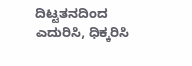ದಿಟ್ಟತನದಿಂದ ಎದುರಿಸಿ, ಧಿಕ್ಕರಿಸಿ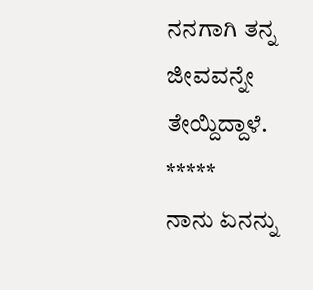ನನಗಾಗಿ ತನ್ನ ಜೀವವನ್ನೇ ತೇಯ್ದಿದ್ದಾಳೆ.
*****
ನಾನು ಏನನ್ನು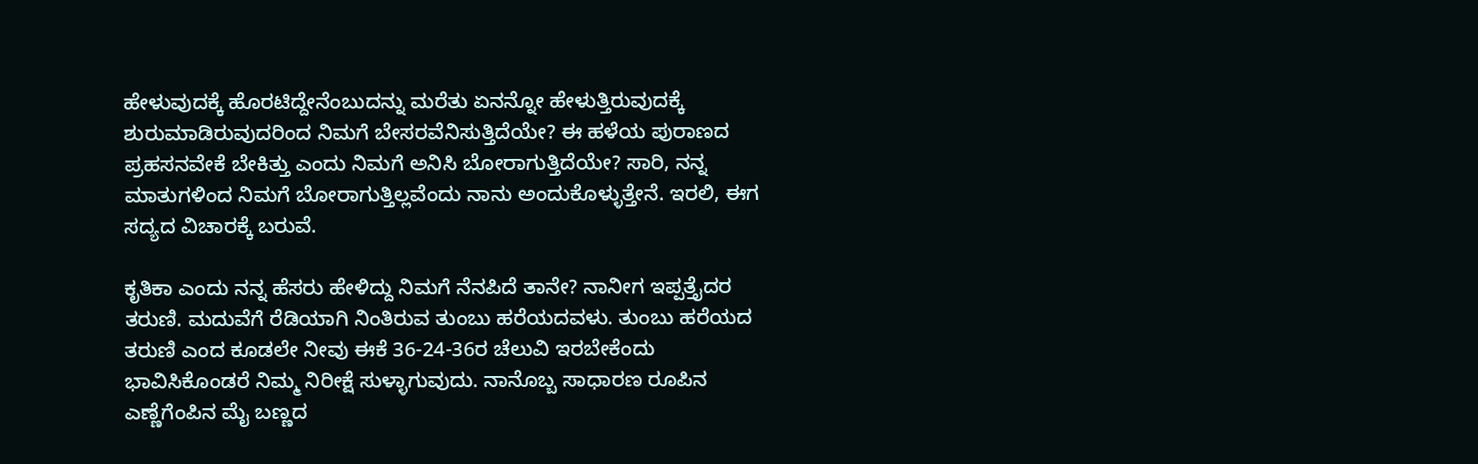ಹೇಳುವುದಕ್ಕೆ ಹೊರಟಿದ್ದೇನೆಂಬುದನ್ನು ಮರೆತು ಏನನ್ನೋ ಹೇಳುತ್ತಿರುವುದಕ್ಕೆ ಶುರುಮಾಡಿರುವುದರಿಂದ ನಿಮಗೆ ಬೇಸರವೆನಿಸುತ್ತಿದೆಯೇ? ಈ ಹಳೆಯ ಪುರಾಣದ ಪ್ರಹಸನವೇಕೆ ಬೇಕಿತ್ತು ಎಂದು ನಿಮಗೆ ಅನಿಸಿ ಬೋರಾಗುತ್ತಿದೆಯೇ? ಸಾರಿ, ನನ್ನ ಮಾತುಗಳಿಂದ ನಿಮಗೆ ಬೋರಾಗುತ್ತಿಲ್ಲವೆಂದು ನಾನು ಅಂದುಕೊಳ್ಳುತ್ತೇನೆ. ಇರಲಿ, ಈಗ ಸದ್ಯದ ವಿಚಾರಕ್ಕೆ ಬರುವೆ.

ಕೃತಿಕಾ ಎಂದು ನನ್ನ ಹೆಸರು ಹೇಳಿದ್ದು ನಿಮಗೆ ನೆನಪಿದೆ ತಾನೇ? ನಾನೀಗ ಇಪ್ಪತ್ತೈದರ ತರುಣಿ. ಮದುವೆಗೆ ರೆಡಿಯಾಗಿ ನಿಂತಿರುವ ತುಂಬು ಹರೆಯದವಳು. ತುಂಬು ಹರೆಯದ ತರುಣಿ ಎಂದ ಕೂಡಲೇ ನೀವು ಈಕೆ 36-24-36ರ ಚೆಲುವಿ ಇರಬೇಕೆಂದು ಭಾವಿಸಿಕೊಂಡರೆ ನಿಮ್ಮ ನಿರೀಕ್ಷೆ ಸುಳ್ಳಾಗುವುದು. ನಾನೊಬ್ಬ ಸಾಧಾರಣ ರೂಪಿನ ಎಣ್ಣೆಗೆಂಪಿನ ಮೈ ಬಣ್ಣದ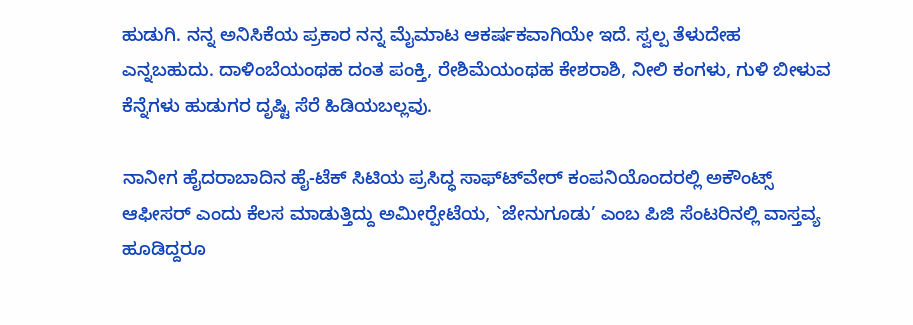ಹುಡುಗಿ. ನನ್ನ ಅನಿಸಿಕೆಯ ಪ್ರಕಾರ ನನ್ನ ಮೈಮಾಟ ಆಕರ್ಷಕವಾಗಿಯೇ ಇದೆ. ಸ್ವಲ್ಪ ತೆಳುದೇಹ ಎನ್ನಬಹುದು. ದಾಳಿಂಬೆಯಂಥಹ ದಂತ ಪಂಕ್ತಿ, ರೇಶಿಮೆಯಂಥಹ ಕೇಶರಾಶಿ, ನೀಲಿ ಕಂಗಳು, ಗುಳಿ ಬೀಳುವ ಕೆನ್ನೆಗಳು ಹುಡುಗರ ದೃಷ್ಟಿ ಸೆರೆ ಹಿಡಿಯಬಲ್ಲವು.

ನಾನೀಗ ಹೈದರಾಬಾದಿನ ಹೈ-ಟೆಕ್ ಸಿಟಿಯ ಪ್ರಸಿದ್ಧ ಸಾಫ್ಟ್‍ವೇರ್ ಕಂಪನಿಯೊಂದರಲ್ಲಿ ಅಕೌಂಟ್ಸ್ ಆಫೀಸರ್ ಎಂದು ಕೆಲಸ ಮಾಡುತ್ತಿದ್ದು ಅಮೀರ್‍ಪೇಟೆಯ, `ಜೇನುಗೂಡು’ ಎಂಬ ಪಿಜಿ ಸೆಂಟರಿನಲ್ಲಿ ವಾಸ್ತವ್ಯ ಹೂಡಿದ್ದರೂ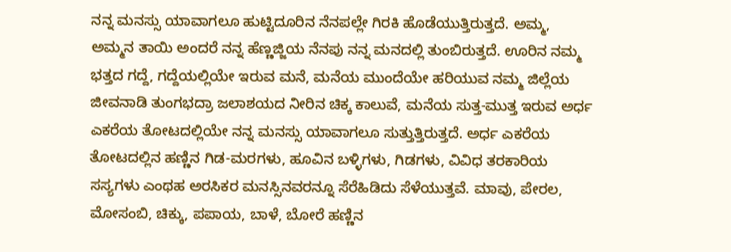ನನ್ನ ಮನಸ್ಸು ಯಾವಾಗಲೂ ಹುಟ್ಟಿದೂರಿನ ನೆನಪಲ್ಲೇ ಗಿರಕಿ ಹೊಡೆಯುತ್ತಿರುತ್ತದೆ. ಅಮ್ಮ, ಅಮ್ಮನ ತಾಯಿ ಅಂದರೆ ನನ್ನ ಹೆಣ್ಣಜ್ಜಿಯ ನೆನಪು ನನ್ನ ಮನದಲ್ಲಿ ತುಂಬಿರುತ್ತದೆ. ಊರಿನ ನಮ್ಮ ಭತ್ತದ ಗದ್ದೆ, ಗದ್ದೆಯಲ್ಲಿಯೇ ಇರುವ ಮನೆ, ಮನೆಯ ಮುಂದೆಯೇ ಹರಿಯುವ ನಮ್ಮ ಜಿಲ್ಲೆಯ ಜೀವನಾಡಿ ತುಂಗಭದ್ರಾ ಜಲಾಶಯದ ನೀರಿನ ಚಿಕ್ಕ ಕಾಲುವೆ, ಮನೆಯ ಸುತ್ತ-ಮುತ್ತ ಇರುವ ಅರ್ಧ ಎಕರೆಯ ತೋಟದಲ್ಲಿಯೇ ನನ್ನ ಮನಸ್ಸು ಯಾವಾಗಲೂ ಸುತ್ತುತ್ತಿರುತ್ತದೆ. ಅರ್ಧ ಎಕರೆಯ ತೋಟದಲ್ಲಿನ ಹಣ್ಣಿನ ಗಿಡ-ಮರಗಳು, ಹೂವಿನ ಬಳ್ಳಿಗಳು, ಗಿಡಗಳು, ವಿವಿಧ ತರಕಾರಿಯ ಸಸ್ಯಗಳು ಎಂಥಹ ಅರಸಿಕರ ಮನಸ್ಸಿನವರನ್ನೂ ಸೆರೆಹಿಡಿದು ಸೆಳೆಯುತ್ತವೆ. ಮಾವು, ಪೇರಲ, ಮೋಸಂಬಿ, ಚಿಕ್ಕು, ಪಪಾಯ, ಬಾಳೆ, ಬೋರೆ ಹಣ್ಣಿನ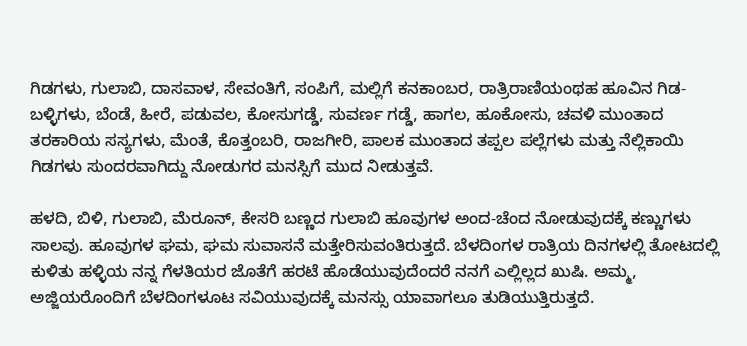ಗಿಡಗಳು, ಗುಲಾಬಿ, ದಾಸವಾಳ, ಸೇವಂತಿಗೆ, ಸಂಪಿಗೆ, ಮಲ್ಲಿಗೆ ಕನಕಾಂಬರ, ರಾತ್ರಿರಾಣಿಯಂಥಹ ಹೂವಿನ ಗಿಡ-ಬಳ್ಳಿಗಳು, ಬೆಂಡೆ, ಹೀರೆ, ಪಡುವಲ, ಕೋಸುಗಡ್ಡೆ, ಸುವರ್ಣ ಗಡ್ಡೆ, ಹಾಗಲ, ಹೂಕೋಸು, ಚವಳಿ ಮುಂತಾದ ತರಕಾರಿಯ ಸಸ್ಯಗಳು, ಮೆಂತೆ, ಕೊತ್ತಂಬರಿ, ರಾಜಗೀರಿ, ಪಾಲಕ ಮುಂತಾದ ತಪ್ಪಲ ಪಲ್ಲೆಗಳು ಮತ್ತು ನೆಲ್ಲಿಕಾಯಿ ಗಿಡಗಳು ಸುಂದರವಾಗಿದ್ದು ನೋಡುಗರ ಮನಸ್ಸಿಗೆ ಮುದ ನೀಡುತ್ತವೆ.

ಹಳದಿ, ಬಿಳಿ, ಗುಲಾಬಿ, ಮೆರೂನ್, ಕೇಸರಿ ಬಣ್ಣದ ಗುಲಾಬಿ ಹೂವುಗಳ ಅಂದ-ಚೆಂದ ನೋಡುವುದಕ್ಕೆ ಕಣ್ಣುಗಳು ಸಾಲವು. ಹೂವುಗಳ ಘಮ, ಘಮ ಸುವಾಸನೆ ಮತ್ತೇರಿಸುವಂತಿರುತ್ತದೆ. ಬೆಳದಿಂಗಳ ರಾತ್ರಿಯ ದಿನಗಳಲ್ಲಿ ತೋಟದಲ್ಲಿ ಕುಳಿತು ಹಳ್ಳಿಯ ನನ್ನ ಗೆಳತಿಯರ ಜೊತೆಗೆ ಹರಟೆ ಹೊಡೆಯುವುದೆಂದರೆ ನನಗೆ ಎಲ್ಲಿಲ್ಲದ ಖುಷಿ. ಅಮ್ಮ, ಅಜ್ಜಿಯರೊಂದಿಗೆ ಬೆಳದಿಂಗಳೂಟ ಸವಿಯುವುದಕ್ಕೆ ಮನಸ್ಸು ಯಾವಾಗಲೂ ತುಡಿಯುತ್ತಿರುತ್ತದೆ.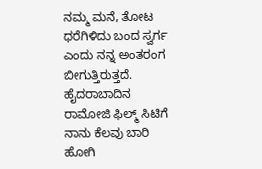ನಮ್ಮ ಮನೆ, ತೋಟ ಧರೆಗಿಳಿದು ಬಂದ ಸ್ವರ್ಗ ಎಂದು ನನ್ನ ಅಂತರಂಗ ಬೀಗುತ್ತಿರುತ್ತದೆ. ಹೈದರಾಬಾದಿನ ರಾಮೋಜಿ ಫಿಲ್ಮ್ ಸಿಟಿಗೆ ನಾನು ಕೆಲವು ಬಾರಿ ಹೋಗಿ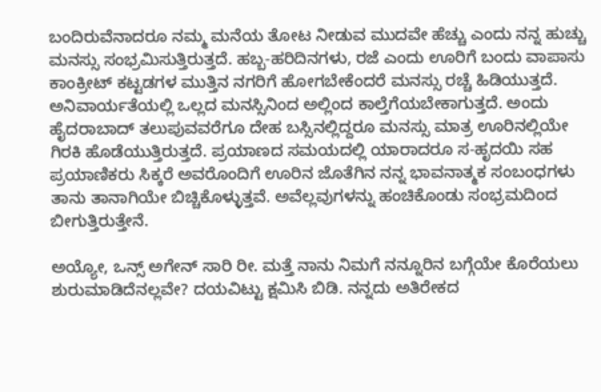ಬಂದಿರುವೆನಾದರೂ ನಮ್ಮ ಮನೆಯ ತೋಟ ನೀಡುವ ಮುದವೇ ಹೆಚ್ಚು ಎಂದು ನನ್ನ ಹುಚ್ಚು ಮನಸ್ಸು ಸಂಭ್ರಮಿಸುತ್ತಿರುತ್ತದೆ. ಹಬ್ಬ-ಹರಿದಿನಗಳು, ರಜೆ ಎಂದು ಊರಿಗೆ ಬಂದು ವಾಪಾಸು ಕಾಂಕ್ರೀಟ್ ಕಟ್ಟಡಗಳ ಮುತ್ತಿನ ನಗರಿಗೆ ಹೋಗಬೇಕೆಂದರೆ ಮನಸ್ಸು ರಚ್ಚೆ ಹಿಡಿಯುತ್ತದೆ. ಅನಿವಾರ್ಯತೆಯಲ್ಲಿ ಒಲ್ಲದ ಮನಸ್ಸಿನಿಂದ ಅಲ್ಲಿಂದ ಕಾಲ್ತೆಗೆಯಬೇಕಾಗುತ್ತದೆ. ಅಂದು ಹೈದರಾಬಾದ್ ತಲುಪುವವರೆಗೂ ದೇಹ ಬಸ್ಸಿನಲ್ಲಿದ್ದರೂ ಮನಸ್ಸು ಮಾತ್ರ ಊರಿನಲ್ಲಿಯೇ ಗಿರಕಿ ಹೊಡೆಯುತ್ತಿರುತ್ತದೆ. ಪ್ರಯಾಣದ ಸಮಯದಲ್ಲಿ ಯಾರಾದರೂ ಸ-ಹೃದಯಿ ಸಹ ಪ್ರಯಾಣಿಕರು ಸಿಕ್ಕರೆ ಅವರೊಂದಿಗೆ ಊರಿನ ಜೊತೆಗಿನ ನನ್ನ ಭಾವನಾತ್ಮಕ ಸಂಬಂಧಗಳು ತಾನು ತಾನಾಗಿಯೇ ಬಿಚ್ಚಿಕೊಳ್ಳುತ್ತವೆ. ಅವೆಲ್ಲವುಗಳನ್ನು ಹಂಚಿಕೊಂಡು ಸಂಭ್ರಮದಿಂದ ಬೀಗುತ್ತಿರುತ್ತೇನೆ.

ಅಯ್ಯೋ, ಒನ್ಸ್ ಅಗೇನ್ ಸಾರಿ ರೀ. ಮತ್ತೆ ನಾನು ನಿಮಗೆ ನನ್ನೂರಿನ ಬಗ್ಗೆಯೇ ಕೊರೆಯಲು ಶುರುಮಾಡಿದೆನಲ್ಲವೇ? ದಯವಿಟ್ಟು ಕ್ಷಮಿಸಿ ಬಿಡಿ. ನನ್ನದು ಅತಿರೇಕದ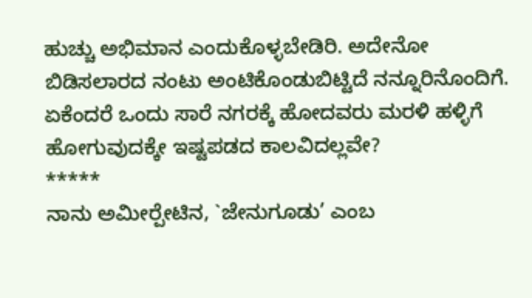ಹುಚ್ಚು ಅಭಿಮಾನ ಎಂದುಕೊಳ್ಳಬೇಡಿರಿ. ಅದೇನೋ ಬಿಡಿಸಲಾರದ ನಂಟು ಅಂಟಿಕೊಂಡುಬಿಟ್ಟಿದೆ ನನ್ನೂರಿನೊಂದಿಗೆ. ಏಕೆಂದರೆ ಒಂದು ಸಾರೆ ನಗರಕ್ಕೆ ಹೋದವರು ಮರಳಿ ಹಳ್ಳಿಗೆ ಹೋಗುವುದಕ್ಕೇ ಇಷ್ಟಪಡದ ಕಾಲವಿದಲ್ಲವೇ?
*****
ನಾನು ಅಮೀರ್‍ಪೇಟಿನ, `ಜೇನುಗೂಡು’ ಎಂಬ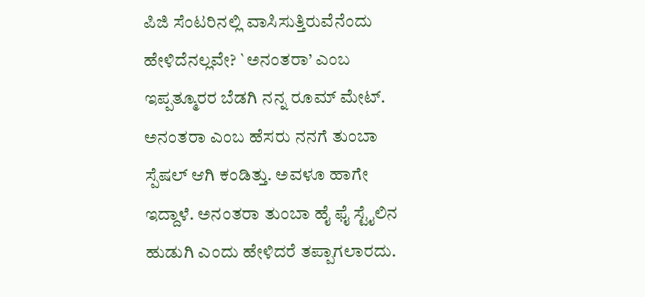ಪಿಜಿ ಸೆಂಟರಿನಲ್ಲಿ ವಾಸಿಸುತ್ತಿರುವೆನೆಂದು ಹೇಳಿದೆನಲ್ಲವೇ? `ಅನಂತರಾ’ ಎಂಬ ಇಪ್ಪತ್ಮೂರರ ಬೆಡಗಿ ನನ್ನ ರೂಮ್ ಮೇಟ್. ಅನಂತರಾ ಎಂಬ ಹೆಸರು ನನಗೆ ತುಂಬಾ ಸ್ಪೆಷಲ್ ಆಗಿ ಕಂಡಿತ್ತು. ಅವಳೂ ಹಾಗೇ ಇದ್ದಾಳೆ. ಅನಂತರಾ ತುಂಬಾ ಹೈ ಫೈ ಸ್ಟೈಲಿನ ಹುಡುಗಿ ಎಂದು ಹೇಳಿದರೆ ತಪ್ಪಾಗಲಾರದು.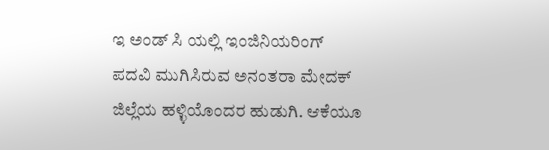ಇ ಅಂಡ್ ಸಿ ಯಲ್ಲಿ ಇಂಜಿನಿಯರಿಂಗ್ ಪದವಿ ಮುಗಿಸಿರುವ ಅನಂತರಾ ಮೇದಕ್ ಜಿಲ್ಲೆಯ ಹಳ್ಳಿಯೊಂದರ ಹುಡುಗಿ. ಆಕೆಯೂ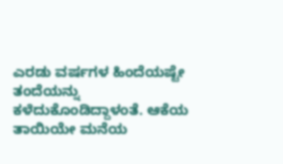ಎರಡು ವರ್ಷಗಳ ಹಿಂದೆಯಷ್ಟೇ ತಂದೆಯನ್ನು ಕಳೆದುಕೊಂಡಿದ್ದಾಳಂತೆ. ಆಕೆಯ ತಾಯಿಯೇ ಮನೆಯ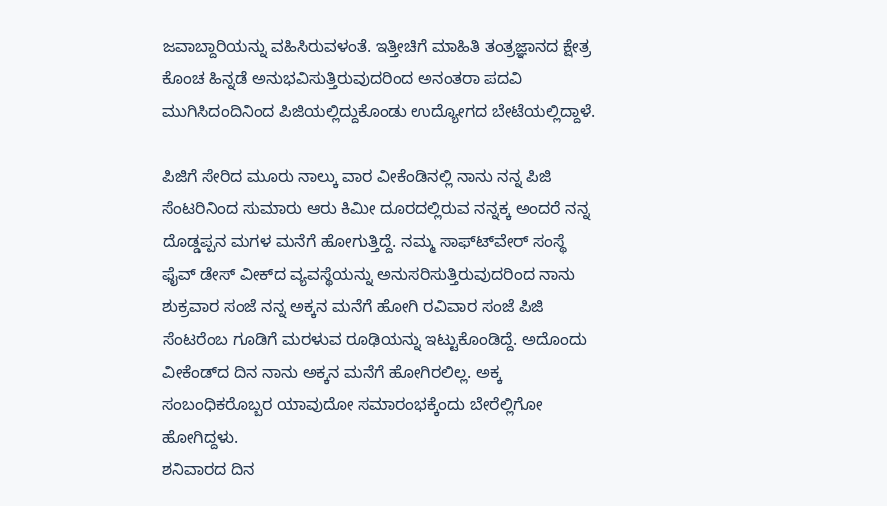ಜವಾಬ್ದಾರಿಯನ್ನು ವಹಿಸಿರುವಳಂತೆ. ಇತ್ತೀಚಿಗೆ ಮಾಹಿತಿ ತಂತ್ರಜ್ಞಾನದ ಕ್ಷೇತ್ರ ಕೊಂಚ ಹಿನ್ನಡೆ ಅನುಭವಿಸುತ್ತಿರುವುದರಿಂದ ಅನಂತರಾ ಪದವಿ ಮುಗಿಸಿದಂದಿನಿಂದ ಪಿಜಿಯಲ್ಲಿದ್ದುಕೊಂಡು ಉದ್ಯೋಗದ ಬೇಟೆಯಲ್ಲಿದ್ದಾಳೆ.

ಪಿಜಿಗೆ ಸೇರಿದ ಮೂರು ನಾಲ್ಕು ವಾರ ವೀಕೆಂಡಿನಲ್ಲಿ ನಾನು ನನ್ನ ಪಿಜಿ ಸೆಂಟರಿನಿಂದ ಸುಮಾರು ಆರು ಕಿಮೀ ದೂರದಲ್ಲಿರುವ ನನ್ನಕ್ಕ ಅಂದರೆ ನನ್ನ ದೊಡ್ಡಪ್ಪನ ಮಗಳ ಮನೆಗೆ ಹೋಗುತ್ತಿದ್ದೆ. ನಮ್ಮ ಸಾಫ್ಟ್‍ವೇರ್ ಸಂಸ್ಥೆ ಫೈವ್ ಡೇಸ್ ವೀಕ್‍ದ ವ್ಯವಸ್ಥೆಯನ್ನು ಅನುಸರಿಸುತ್ತಿರುವುದರಿಂದ ನಾನು ಶುಕ್ರವಾರ ಸಂಜೆ ನನ್ನ ಅಕ್ಕನ ಮನೆಗೆ ಹೋಗಿ ರವಿವಾರ ಸಂಜೆ ಪಿಜಿ ಸೆಂಟರೆಂಬ ಗೂಡಿಗೆ ಮರಳುವ ರೂಢಿಯನ್ನು ಇಟ್ಟುಕೊಂಡಿದ್ದೆ. ಅದೊಂದು ವೀಕೆಂಡ್‍ದ ದಿನ ನಾನು ಅಕ್ಕನ ಮನೆಗೆ ಹೋಗಿರಲಿಲ್ಲ. ಅಕ್ಕ ಸಂಬಂಧಿಕರೊಬ್ಬರ ಯಾವುದೋ ಸಮಾರಂಭಕ್ಕೆಂದು ಬೇರೆಲ್ಲಿಗೋ ಹೋಗಿದ್ದಳು.
ಶನಿವಾರದ ದಿನ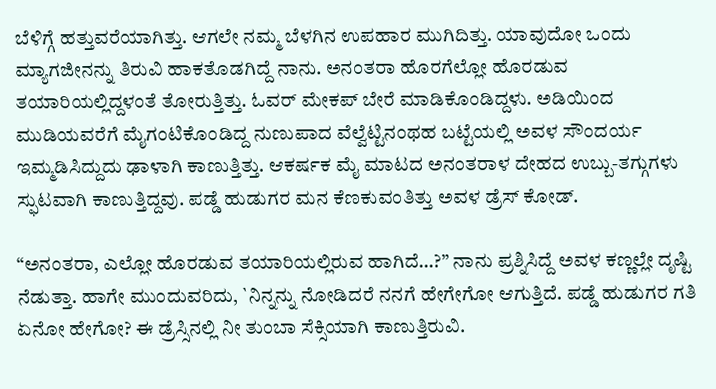ಬೆಳಿಗ್ಗೆ ಹತ್ತುವರೆಯಾಗಿತ್ತು. ಆಗಲೇ ನಮ್ಮ ಬೆಳಗಿನ ಉಪಹಾರ ಮುಗಿದಿತ್ತು. ಯಾವುದೋ ಒಂದು ಮ್ಯಾಗಜೀನನ್ನು ತಿರುವಿ ಹಾಕತೊಡಗಿದ್ದೆ ನಾನು. ಅನಂತರಾ ಹೊರಗೆಲ್ಲೋ ಹೊರಡುವ ತಯಾರಿಯಲ್ಲಿದ್ದಳಂತೆ ತೋರುತ್ತಿತ್ತು. ಓವರ್ ಮೇಕಪ್ ಬೇರೆ ಮಾಡಿಕೊಂಡಿದ್ದಳು. ಅಡಿಯಿಂದ ಮುಡಿಯವರೆಗೆ ಮೈಗಂಟಿಕೊಂಡಿದ್ದ ನುಣುಪಾದ ವೆಲ್ವೆಟ್ಟಿನಂಥಹ ಬಟ್ಟೆಯಲ್ಲಿ ಅವಳ ಸೌಂದರ್ಯ ಇಮ್ಮಡಿಸಿದ್ದುದು ಢಾಳಾಗಿ ಕಾಣುತ್ತಿತ್ತು. ಆಕರ್ಷಕ ಮೈ ಮಾಟದ ಅನಂತರಾಳ ದೇಹದ ಉಬ್ಬು-ತಗ್ಗುಗಳು ಸ್ಫುಟವಾಗಿ ಕಾಣುತ್ತಿದ್ದವು. ಪಡ್ಡೆ ಹುಡುಗರ ಮನ ಕೆಣಕುವಂತಿತ್ತು ಅವಳ ಡ್ರೆಸ್ ಕೋಡ್.

“ಅನಂತರಾ, ಎಲ್ಲೋ ಹೊರಡುವ ತಯಾರಿಯಲ್ಲಿರುವ ಹಾಗಿದೆ…?” ನಾನು ಪ್ರಶ್ನಿಸಿದ್ದೆ ಅವಳ ಕಣ್ಣಲ್ಲೇ ದೃಷ್ಟಿ ನೆಡುತ್ತಾ. ಹಾಗೇ ಮುಂದುವರಿದು, `ನಿನ್ನನ್ನು ನೋಡಿದರೆ ನನಗೆ ಹೇಗೇಗೋ ಆಗುತ್ತಿದೆ. ಪಡ್ಡೆ ಹುಡುಗರ ಗತಿ ಏನೋ ಹೇಗೋ? ಈ ಡ್ರೆಸ್ಸಿನಲ್ಲಿ ನೀ ತುಂಬಾ ಸೆಕ್ಸಿಯಾಗಿ ಕಾಣುತ್ತಿರುವಿ.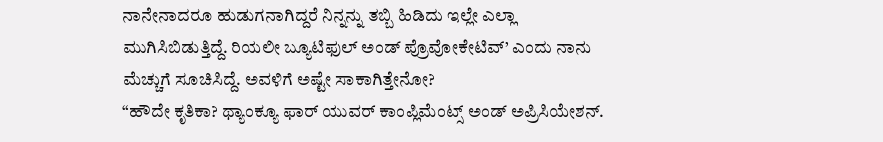ನಾನೇನಾದರೂ ಹುಡುಗನಾಗಿದ್ದರೆ ನಿನ್ನನ್ನು ತಬ್ಬಿ ಹಿಡಿದು ಇಲ್ಲೇ ಎಲ್ಲಾ ಮುಗಿಸಿಬಿಡುತ್ತಿದ್ದೆ. ರಿಯಲೀ ಬ್ಯೂಟಿಫುಲ್ ಅಂಡ್ ಪ್ರೊವೋಕೇಟಿವ್’ ಎಂದು ನಾನು ಮೆಚ್ಚುಗೆ ಸೂಚಿಸಿದ್ದೆ. ಅವಳಿಗೆ ಅಷ್ಟೇ ಸಾಕಾಗಿತ್ತೇನೋ?
“ಹೌದೇ ಕೃತಿಕಾ? ಥ್ಯಾಂಕ್ಯೂ ಫಾರ್ ಯುವರ್ ಕಾಂಪ್ಲಿಮೆಂಟ್ಸ್ ಅಂಡ್ ಅಪ್ರಿಸಿಯೇಶನ್.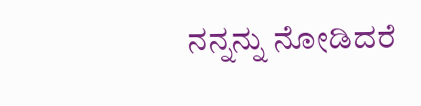ನನ್ನನ್ನು ನೋಡಿದರೆ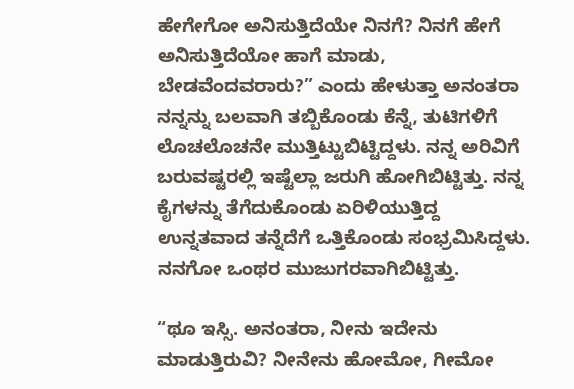ಹೇಗೇಗೋ ಅನಿಸುತ್ತಿದೆಯೇ ನಿನಗೆ? ನಿನಗೆ ಹೇಗೆ ಅನಿಸುತ್ತಿದೆಯೋ ಹಾಗೆ ಮಾಡು, ಬೇಡವೆಂದವರಾರು?” ಎಂದು ಹೇಳುತ್ತಾ ಅನಂತರಾ ನನ್ನನ್ನು ಬಲವಾಗಿ ತಬ್ಬಿಕೊಂಡು ಕೆನ್ನೆ, ತುಟಿಗಳಿಗೆ ಲೊಚಲೊಚನೇ ಮುತ್ತಿಟ್ಟುಬಿಟ್ಟಿದ್ದಳು. ನನ್ನ ಅರಿವಿಗೆ ಬರುವಷ್ಟರಲ್ಲಿ ಇಷ್ಟೆಲ್ಲಾ ಜರುಗಿ ಹೋಗಿಬಿಟ್ಟಿತ್ತು. ನನ್ನ ಕೈಗಳನ್ನು ತೆಗೆದುಕೊಂಡು ಏರಿಳಿಯುತ್ತಿದ್ದ ಉನ್ನತವಾದ ತನ್ನೆದೆಗೆ ಒತ್ತಿಕೊಂಡು ಸಂಭ್ರಮಿಸಿದ್ದಳು. ನನಗೋ ಒಂಥರ ಮುಜುಗರವಾಗಿಬಿಟ್ಟಿತ್ತು.

“ಥೂ ಇಸ್ಸಿ. ಅನಂತರಾ, ನೀನು ಇದೇನು ಮಾಡುತ್ತಿರುವಿ? ನೀನೇನು ಹೋಮೋ, ಗೀಮೋ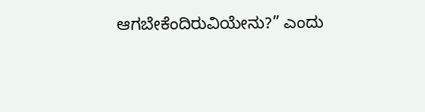ಆಗಬೇಕೆಂದಿರುವಿಯೇನು?” ಎಂದು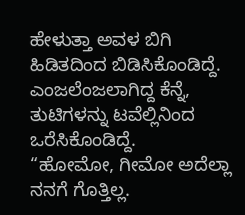ಹೇಳುತ್ತಾ ಅವಳ ಬಿಗಿ ಹಿಡಿತದಿಂದ ಬಿಡಿಸಿಕೊಂಡಿದ್ದೆ. ಎಂಜಲೆಂಜಲಾಗಿದ್ದ ಕೆನ್ನೆ, ತುಟಿಗಳನ್ನು ಟವೆಲ್ಲಿನಿಂದ ಒರೆಸಿಕೊಂಡಿದ್ದೆ.
“ಹೋಮೋ, ಗೀಮೋ ಅದೆಲ್ಲಾ ನನಗೆ ಗೊತ್ತಿಲ್ಲ.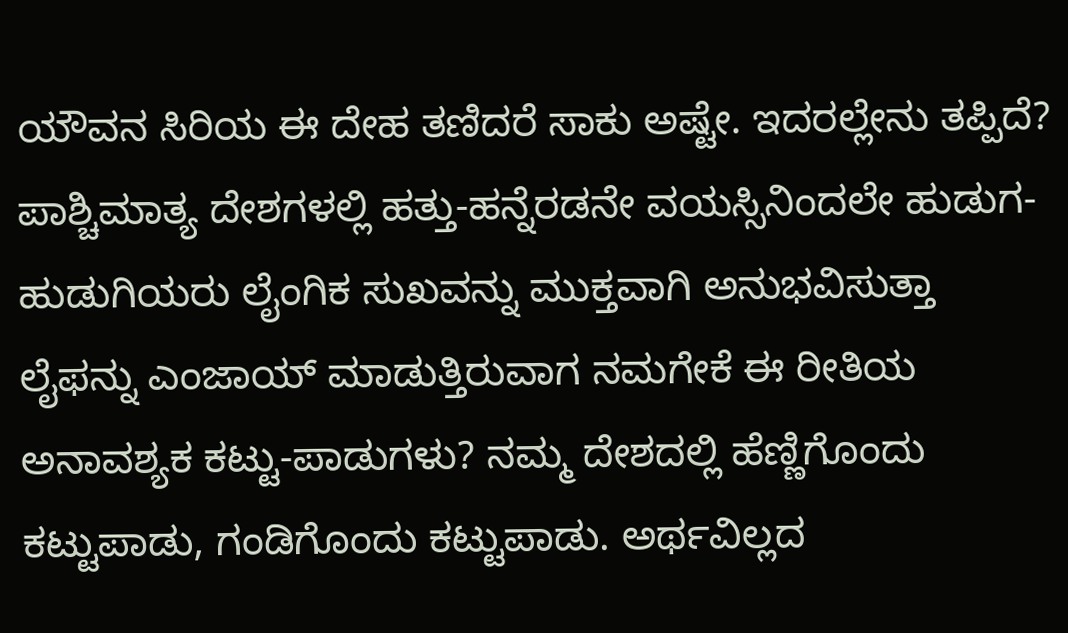ಯೌವನ ಸಿರಿಯ ಈ ದೇಹ ತಣಿದರೆ ಸಾಕು ಅಷ್ಟೇ. ಇದರಲ್ಲೇನು ತಪ್ಪಿದೆ? ಪಾಶ್ಚಿಮಾತ್ಯ ದೇಶಗಳಲ್ಲಿ ಹತ್ತು-ಹನ್ನೆರಡನೇ ವಯಸ್ಸಿನಿಂದಲೇ ಹುಡುಗ-ಹುಡುಗಿಯರು ಲೈಂಗಿಕ ಸುಖವನ್ನು ಮುಕ್ತವಾಗಿ ಅನುಭವಿಸುತ್ತಾ ಲೈಫನ್ನು ಎಂಜಾಯ್ ಮಾಡುತ್ತಿರುವಾಗ ನಮಗೇಕೆ ಈ ರೀತಿಯ ಅನಾವಶ್ಯಕ ಕಟ್ಟು-ಪಾಡುಗಳು? ನಮ್ಮ ದೇಶದಲ್ಲಿ ಹೆಣ್ಣಿಗೊಂದು ಕಟ್ಟುಪಾಡು, ಗಂಡಿಗೊಂದು ಕಟ್ಟುಪಾಡು. ಅರ್ಥವಿಲ್ಲದ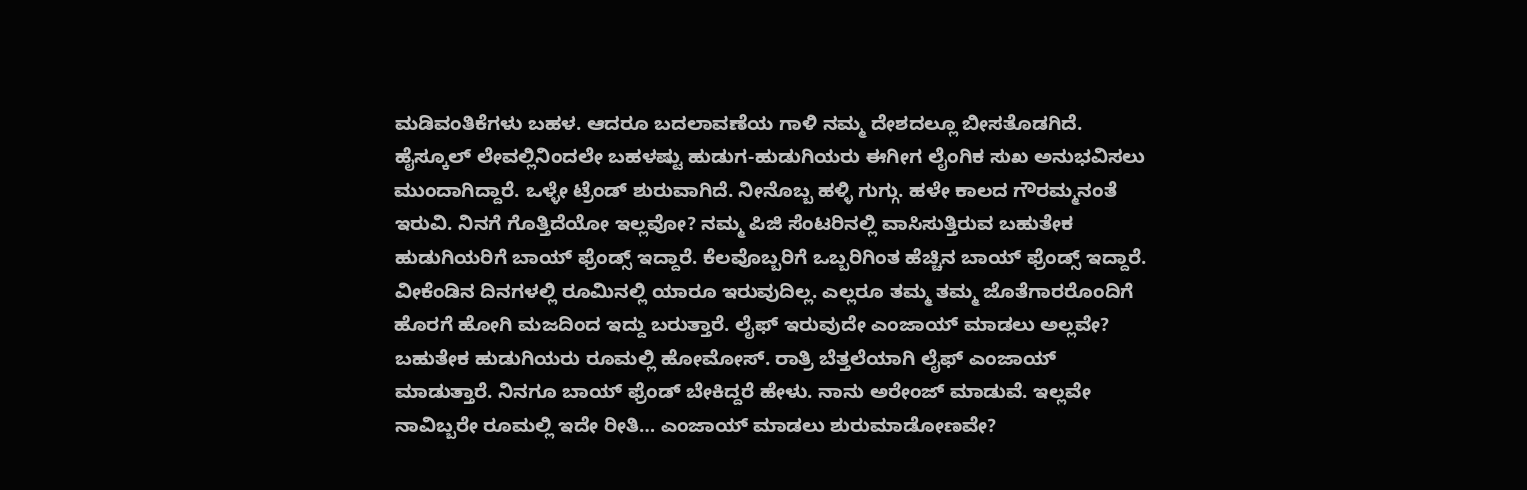ಮಡಿವಂತಿಕೆಗಳು ಬಹಳ. ಆದರೂ ಬದಲಾವಣೆಯ ಗಾಳಿ ನಮ್ಮ ದೇಶದಲ್ಲೂ ಬೀಸತೊಡಗಿದೆ. ಹೈಸ್ಕೂಲ್ ಲೇವಲ್ಲಿನಿಂದಲೇ ಬಹಳಷ್ಟು ಹುಡುಗ-ಹುಡುಗಿಯರು ಈಗೀಗ ಲೈಂಗಿಕ ಸುಖ ಅನುಭವಿಸಲು ಮುಂದಾಗಿದ್ದಾರೆ. ಒಳ್ಳೇ ಟ್ರೆಂಡ್ ಶುರುವಾಗಿದೆ. ನೀನೊಬ್ಬ ಹಳ್ಳಿ ಗುಗ್ಗು. ಹಳೇ ಕಾಲದ ಗೌರಮ್ಮನಂತೆ ಇರುವಿ. ನಿನಗೆ ಗೊತ್ತಿದೆಯೋ ಇಲ್ಲವೋ? ನಮ್ಮ ಪಿಜಿ ಸೆಂಟರಿನಲ್ಲಿ ವಾಸಿಸುತ್ತಿರುವ ಬಹುತೇಕ ಹುಡುಗಿಯರಿಗೆ ಬಾಯ್ ಫ್ರೆಂಡ್ಸ್ ಇದ್ದಾರೆ. ಕೆಲವೊಬ್ಬರಿಗೆ ಒಬ್ಬರಿಗಿಂತ ಹೆಚ್ಚಿನ ಬಾಯ್ ಫ್ರೆಂಡ್ಸ್ ಇದ್ದಾರೆ. ವೀಕೆಂಡಿನ ದಿನಗಳಲ್ಲಿ ರೂಮಿನಲ್ಲಿ ಯಾರೂ ಇರುವುದಿಲ್ಲ. ಎಲ್ಲರೂ ತಮ್ಮ ತಮ್ಮ ಜೊತೆಗಾರರೊಂದಿಗೆ ಹೊರಗೆ ಹೋಗಿ ಮಜದಿಂದ ಇದ್ದು ಬರುತ್ತಾರೆ. ಲೈಫ್ ಇರುವುದೇ ಎಂಜಾಯ್ ಮಾಡಲು ಅಲ್ಲವೇ? ಬಹುತೇಕ ಹುಡುಗಿಯರು ರೂಮಲ್ಲಿ ಹೋಮೋಸ್. ರಾತ್ರಿ ಬೆತ್ತಲೆಯಾಗಿ ಲೈಫ್ ಎಂಜಾಯ್ ಮಾಡುತ್ತಾರೆ. ನಿನಗೂ ಬಾಯ್ ಫ್ರೆಂಡ್ ಬೇಕಿದ್ದರೆ ಹೇಳು. ನಾನು ಅರೇಂಜ್ ಮಾಡುವೆ. ಇಲ್ಲವೇ ನಾವಿಬ್ಬರೇ ರೂಮಲ್ಲಿ ಇದೇ ರೀತಿ… ಎಂಜಾಯ್ ಮಾಡಲು ಶುರುಮಾಡೋಣವೇ?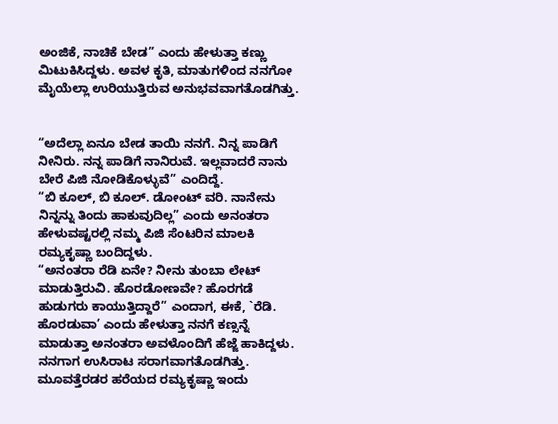ಅಂಜಿಕೆ, ನಾಚಿಕೆ ಬೇಡ” ಎಂದು ಹೇಳುತ್ತಾ ಕಣ್ಣು ಮಿಟುಕಿಸಿದ್ದಳು. ಅವಳ ಕೃತಿ, ಮಾತುಗಳಿಂದ ನನಗೋ ಮೈಯೆಲ್ಲಾ ಉರಿಯುತ್ತಿರುವ ಅನುಭವವಾಗತೊಡಗಿತ್ತು.


“ಅದೆಲ್ಲಾ ಏನೂ ಬೇಡ ತಾಯಿ ನನಗೆ. ನಿನ್ನ ಪಾಡಿಗೆ ನೀನಿರು. ನನ್ನ ಪಾಡಿಗೆ ನಾನಿರುವೆ. ಇಲ್ಲವಾದರೆ ನಾನು ಬೇರೆ ಪಿಜಿ ನೋಡಿಕೊಳ್ಳುವೆ” ಎಂದಿದ್ದೆ.
“ಬಿ ಕೂಲ್, ಬಿ ಕೂಲ್. ಡೋಂಟ್ ವರಿ. ನಾನೇನು ನಿನ್ನನ್ನು ತಿಂದು ಹಾಕುವುದಿಲ್ಲ” ಎಂದು ಅನಂತರಾ ಹೇಳುವಷ್ಟರಲ್ಲಿ ನಮ್ಮ ಪಿಜಿ ಸೆಂಟರಿನ ಮಾಲಕಿ ರಮ್ಯಕೃಷ್ಣಾ ಬಂದಿದ್ದಳು.
“ಅನಂತರಾ ರೆಡಿ ಏನೇ? ನೀನು ತುಂಬಾ ಲೇಟ್ ಮಾಡುತ್ತಿರುವಿ. ಹೊರಡೋಣವೇ? ಹೊರಗಡೆ ಹುಡುಗರು ಕಾಯುತ್ತಿದ್ದಾರೆ” ಎಂದಾಗ, ಈಕೆ, `ರೆಡಿ. ಹೊರಡುವಾ’ ಎಂದು ಹೇಳುತ್ತಾ ನನಗೆ ಕಣ್ಸನ್ನೆ ಮಾಡುತ್ತಾ ಅನಂತರಾ ಅವಳೊಂದಿಗೆ ಹೆಜ್ಜೆ ಹಾಕಿದ್ದಳು. ನನಗಾಗ ಉಸಿರಾಟ ಸರಾಗವಾಗತೊಡಗಿತ್ತು. ಮೂವತ್ತೆರಡರ ಹರೆಯದ ರಮ್ಯಕೃಷ್ಣಾ ಇಂದು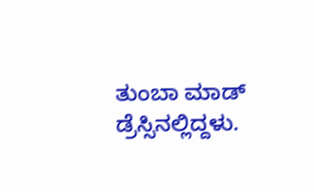ತುಂಬಾ ಮಾಡ್ ಡ್ರೆಸ್ಸಿನಲ್ಲಿದ್ದಳು.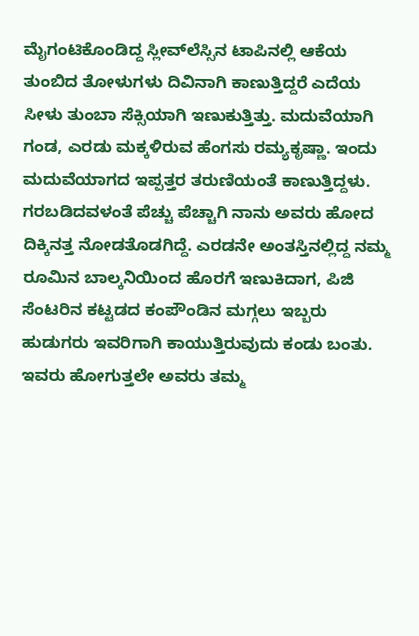ಮೈಗಂಟಿಕೊಂಡಿದ್ದ ಸ್ಲೀವ್‍ಲೆಸ್ಸಿನ ಟಾಪಿನಲ್ಲಿ ಆಕೆಯ ತುಂಬಿದ ತೋಳುಗಳು ದಿವಿನಾಗಿ ಕಾಣುತ್ತಿದ್ದರೆ ಎದೆಯ ಸೀಳು ತುಂಬಾ ಸೆಕ್ಸಿಯಾಗಿ ಇಣುಕುತ್ತಿತ್ತು. ಮದುವೆಯಾಗಿ ಗಂಡ, ಎರಡು ಮಕ್ಕಳಿರುವ ಹೆಂಗಸು ರಮ್ಯಕೃಷ್ಣಾ. ಇಂದು ಮದುವೆಯಾಗದ ಇಪ್ಪತ್ತರ ತರುಣಿಯಂತೆ ಕಾಣುತ್ತಿದ್ದಳು. ಗರಬಡಿದವಳಂತೆ ಪೆಚ್ಚು ಪೆಚ್ಚಾಗಿ ನಾನು ಅವರು ಹೋದ ದಿಕ್ಕಿನತ್ತ ನೋಡತೊಡಗಿದ್ದೆ. ಎರಡನೇ ಅಂತಸ್ತಿನಲ್ಲಿದ್ದ ನಮ್ಮ ರೂಮಿನ ಬಾಲ್ಕನಿಯಿಂದ ಹೊರಗೆ ಇಣುಕಿದಾಗ, ಪಿಜಿ ಸೆಂಟರಿನ ಕಟ್ಟಡದ ಕಂಪೌಂಡಿನ ಮಗ್ಗಲು ಇಬ್ಬರು ಹುಡುಗರು ಇವರಿಗಾಗಿ ಕಾಯುತ್ತಿರುವುದು ಕಂಡು ಬಂತು. ಇವರು ಹೋಗುತ್ತಲೇ ಅವರು ತಮ್ಮ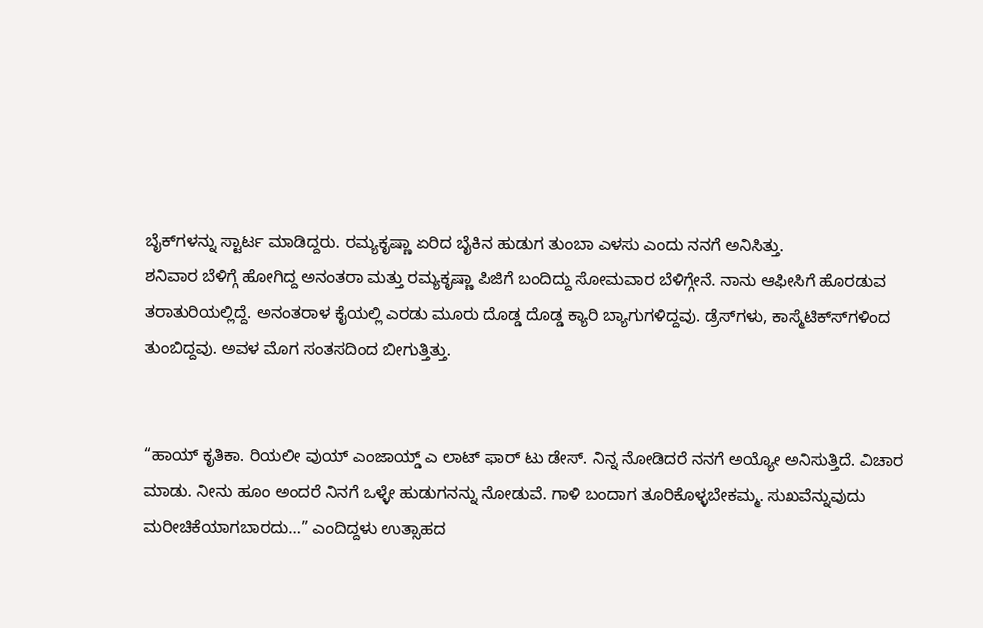ಬೈಕ್‍ಗಳನ್ನು ಸ್ಟಾರ್ಟ ಮಾಡಿದ್ದರು. ರಮ್ಯಕೃಷ್ಣಾ ಏರಿದ ಬೈಕಿನ ಹುಡುಗ ತುಂಬಾ ಎಳಸು ಎಂದು ನನಗೆ ಅನಿಸಿತ್ತು.
ಶನಿವಾರ ಬೆಳಿಗ್ಗೆ ಹೋಗಿದ್ದ ಅನಂತರಾ ಮತ್ತು ರಮ್ಯಕೃಷ್ಣಾ ಪಿಜಿಗೆ ಬಂದಿದ್ದು ಸೋಮವಾರ ಬೆಳಿಗ್ಗೇನೆ. ನಾನು ಆಫೀಸಿಗೆ ಹೊರಡುವ ತರಾತುರಿಯಲ್ಲಿದ್ದೆ. ಅನಂತರಾಳ ಕೈಯಲ್ಲಿ ಎರಡು ಮೂರು ದೊಡ್ಡ ದೊಡ್ಡ ಕ್ಯಾರಿ ಬ್ಯಾಗುಗಳಿದ್ದವು. ಡ್ರೆಸ್‍ಗಳು, ಕಾಸ್ಮೆಟಿಕ್ಸ್‍ಗಳಿಂದ ತುಂಬಿದ್ದವು. ಅವಳ ಮೊಗ ಸಂತಸದಿಂದ ಬೀಗುತ್ತಿತ್ತು.


“ಹಾಯ್ ಕೃತಿಕಾ. ರಿಯಲೀ ವುಯ್ ಎಂಜಾಯ್ಡ್ ಎ ಲಾಟ್ ಫಾರ್ ಟು ಡೇಸ್. ನಿನ್ನ ನೋಡಿದರೆ ನನಗೆ ಅಯ್ಯೋ ಅನಿಸುತ್ತಿದೆ. ವಿಚಾರ ಮಾಡು. ನೀನು ಹೂಂ ಅಂದರೆ ನಿನಗೆ ಒಳ್ಳೇ ಹುಡುಗನನ್ನು ನೋಡುವೆ. ಗಾಳಿ ಬಂದಾಗ ತೂರಿಕೊಳ್ಳಬೇಕಮ್ಮ. ಸುಖವೆನ್ನುವುದು ಮರೀಚಿಕೆಯಾಗಬಾರದು…” ಎಂದಿದ್ದಳು ಉತ್ಸಾಹದ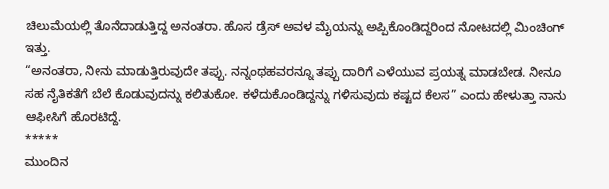ಚಿಲುಮೆಯಲ್ಲಿ ತೊನೆದಾಡುತ್ತಿದ್ದ ಅನಂತರಾ. ಹೊಸ ಡ್ರೆಸ್ ಅವಳ ಮೈಯನ್ನು ಅಪ್ಪಿಕೊಂಡಿದ್ದರಿಂದ ನೋಟದಲ್ಲಿ ಮಿಂಚಿಂಗ್ ಇತ್ತು.
“ಅನಂತರಾ, ನೀನು ಮಾಡುತ್ತಿರುವುದೇ ತಪ್ಪು. ನನ್ನಂಥಹವರನ್ನೂ ತಪ್ಪು ದಾರಿಗೆ ಎಳೆಯುವ ಪ್ರಯತ್ನ ಮಾಡಬೇಡ. ನೀನೂ ಸಹ ನೈತಿಕತೆಗೆ ಬೆಲೆ ಕೊಡುವುದನ್ನು ಕಲಿತುಕೋ. ಕಳೆದುಕೊಂಡಿದ್ದನ್ನು ಗಳಿಸುವುದು ಕಷ್ಟದ ಕೆಲಸ” ಎಂದು ಹೇಳುತ್ತಾ ನಾನು ಆಫೀಸಿಗೆ ಹೊರಟಿದ್ದೆ.
*****
ಮುಂದಿನ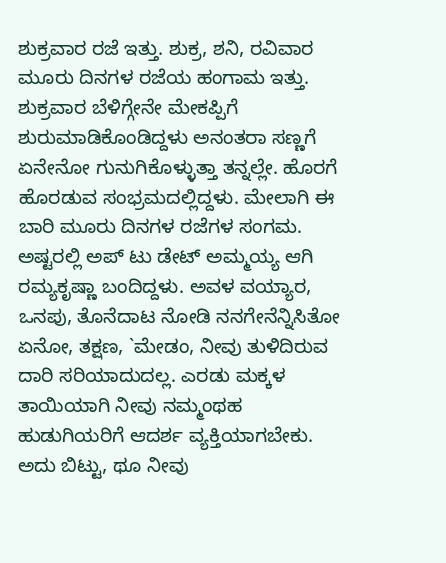ಶುಕ್ರವಾರ ರಜೆ ಇತ್ತು. ಶುಕ್ರ, ಶನಿ, ರವಿವಾರ ಮೂರು ದಿನಗಳ ರಜೆಯ ಹಂಗಾಮ ಇತ್ತು. ಶುಕ್ರವಾರ ಬೆಳಿಗ್ಗೇನೇ ಮೇಕಪ್ಪಿಗೆ ಶುರುಮಾಡಿಕೊಂಡಿದ್ದಳು ಅನಂತರಾ ಸಣ್ಣಗೆ ಏನೇನೋ ಗುನುಗಿಕೊಳ್ಳುತ್ತಾ ತನ್ನಲ್ಲೇ. ಹೊರಗೆ ಹೊರಡುವ ಸಂಭ್ರಮದಲ್ಲಿದ್ದಳು. ಮೇಲಾಗಿ ಈ ಬಾರಿ ಮೂರು ದಿನಗಳ ರಜೆಗಳ ಸಂಗಮ. ಅಷ್ಟರಲ್ಲಿ ಅಪ್ ಟು ಡೇಟ್ ಅಮ್ಮಯ್ಯ ಆಗಿ ರಮ್ಯಕೃಷ್ಣಾ ಬಂದಿದ್ದಳು. ಅವಳ ವಯ್ಯಾರ, ಒನಪು, ತೊನೆದಾಟ ನೋಡಿ ನನಗೇನೆನ್ನಿಸಿತೋ ಏನೋ, ತಕ್ಷಣ, `ಮೇಡಂ, ನೀವು ತುಳಿದಿರುವ ದಾರಿ ಸರಿಯಾದುದಲ್ಲ. ಎರಡು ಮಕ್ಕಳ ತಾಯಿಯಾಗಿ ನೀವು ನಮ್ಮಂಥಹ ಹುಡುಗಿಯರಿಗೆ ಆದರ್ಶ ವ್ಯಕ್ತಿಯಾಗಬೇಕು. ಅದು ಬಿಟ್ಟು, ಥೂ ನೀವು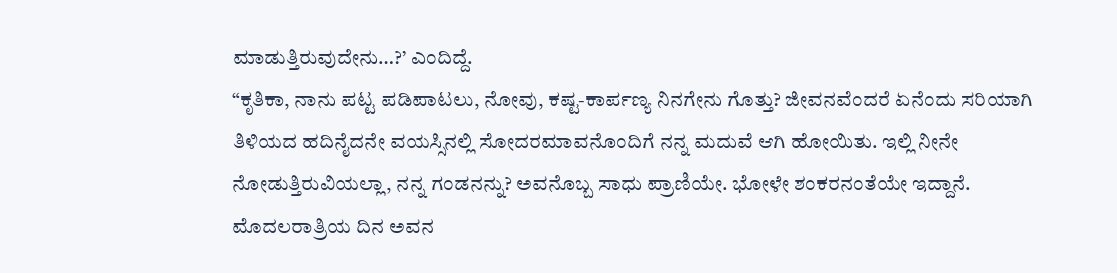ಮಾಡುತ್ತಿರುವುದೇನು…?’ ಎಂದಿದ್ದೆ.
“ಕೃತಿಕಾ, ನಾನು ಪಟ್ಟ ಪಡಿಪಾಟಲು, ನೋವು, ಕಷ್ಟ-ಕಾರ್ಪಣ್ಯ ನಿನಗೇನು ಗೊತ್ತು? ಜೀವನವೆಂದರೆ ಏನೆಂದು ಸರಿಯಾಗಿ ತಿಳಿಯದ ಹದಿನೈದನೇ ವಯಸ್ಸಿನಲ್ಲಿ ಸೋದರಮಾವನೊಂದಿಗೆ ನನ್ನ ಮದುವೆ ಆಗಿ ಹೋಯಿತು. ಇಲ್ಲಿ ನೀನೇ ನೋಡುತ್ತಿರುವಿಯಲ್ಲಾ, ನನ್ನ ಗಂಡನನ್ನು? ಅವನೊಬ್ಬ ಸಾಧು ಪ್ರಾಣಿಯೇ. ಭೋಳೇ ಶಂಕರನಂತೆಯೇ ಇದ್ದಾನೆ. ಮೊದಲರಾತ್ರಿಯ ದಿನ ಅವನ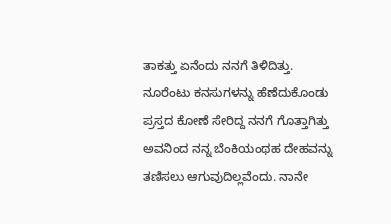ತಾಕತ್ತು ಏನೆಂದು ನನಗೆ ತಿಳಿದಿತ್ತು. ನೂರೆಂಟು ಕನಸುಗಳನ್ನು ಹೆಣೆದುಕೊಂಡು ಪ್ರಸ್ತದ ಕೋಣೆ ಸೇರಿದ್ದ ನನಗೆ ಗೊತ್ತಾಗಿತ್ತು ಅವನಿಂದ ನನ್ನ ಬೆಂಕಿಯಂಥಹ ದೇಹವನ್ನು ತಣಿಸಲು ಆಗುವುದಿಲ್ಲವೆಂದು. ನಾನೇ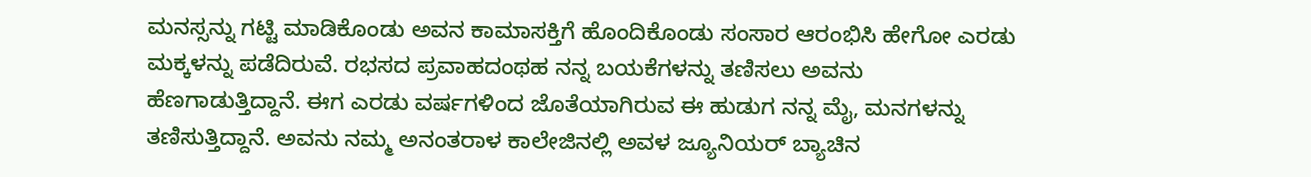ಮನಸ್ಸನ್ನು ಗಟ್ಟಿ ಮಾಡಿಕೊಂಡು ಅವನ ಕಾಮಾಸಕ್ತಿಗೆ ಹೊಂದಿಕೊಂಡು ಸಂಸಾರ ಆರಂಭಿಸಿ ಹೇಗೋ ಎರಡು ಮಕ್ಕಳನ್ನು ಪಡೆದಿರುವೆ. ರಭಸದ ಪ್ರವಾಹದಂಥಹ ನನ್ನ ಬಯಕೆಗಳನ್ನು ತಣಿಸಲು ಅವನು ಹೆಣಗಾಡುತ್ತಿದ್ದಾನೆ. ಈಗ ಎರಡು ವರ್ಷಗಳಿಂದ ಜೊತೆಯಾಗಿರುವ ಈ ಹುಡುಗ ನನ್ನ ಮೈ, ಮನಗಳನ್ನು ತಣಿಸುತ್ತಿದ್ದಾನೆ. ಅವನು ನಮ್ಮ ಅನಂತರಾಳ ಕಾಲೇಜಿನಲ್ಲಿ ಅವಳ ಜ್ಯೂನಿಯರ್ ಬ್ಯಾಚಿನ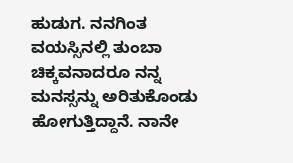ಹುಡುಗ. ನನಗಿಂತ ವಯಸ್ಸಿನಲ್ಲಿ ತುಂಬಾ ಚಿಕ್ಕವನಾದರೂ ನನ್ನ ಮನಸ್ಸನ್ನು ಅರಿತುಕೊಂಡು ಹೋಗುತ್ತಿದ್ದಾನೆ. ನಾನೇ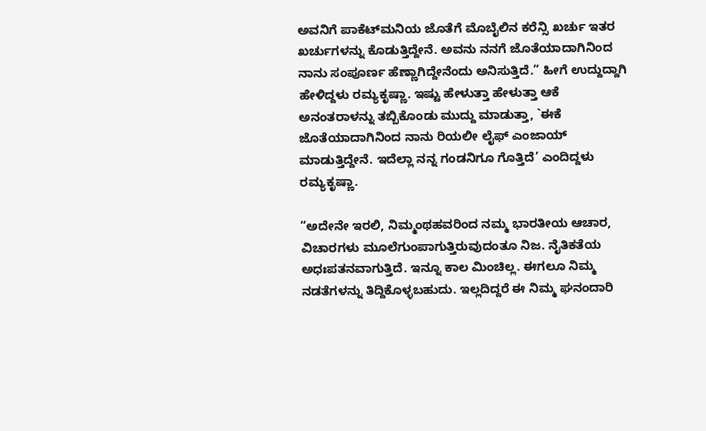ಅವನಿಗೆ ಪಾಕೆಟ್‍ಮನಿಯ ಜೊತೆಗೆ ಮೊಬೈಲಿನ ಕರೆನ್ಸಿ ಖರ್ಚು ಇತರ ಖರ್ಚುಗಳನ್ನು ಕೊಡುತ್ತಿದ್ದೇನೆ. ಅವನು ನನಗೆ ಜೊತೆಯಾದಾಗಿನಿಂದ ನಾನು ಸಂಪೂರ್ಣ ಹೆಣ್ಣಾಗಿದ್ದೇನೆಂದು ಅನಿಸುತ್ತಿದೆ.” ಹೀಗೆ ಉದ್ದುದ್ದಾಗಿ ಹೇಳಿದ್ದಳು ರಮ್ಯಕೃಷ್ಣಾ. ಇಷ್ಟು ಹೇಳುತ್ತಾ ಹೇಳುತ್ತಾ ಆಕೆ ಅನಂತರಾಳನ್ನು ತಬ್ಬಿಕೊಂಡು ಮುದ್ದು ಮಾಡುತ್ತಾ, `ಈಕೆ ಜೊತೆಯಾದಾಗಿನಿಂದ ನಾನು ರಿಯಲೀ ಲೈಫ್ ಎಂಜಾಯ್ ಮಾಡುತ್ತಿದ್ದೇನೆ. ಇದೆಲ್ಲಾ ನನ್ನ ಗಂಡನಿಗೂ ಗೊತ್ತಿದೆ’ ಎಂದಿದ್ದಳು ರಮ್ಯಕೃಷ್ಣಾ.

“ಅದೇನೇ ಇರಲಿ, ನಿಮ್ಮಂಥಹವರಿಂದ ನಮ್ಮ ಭಾರತೀಯ ಆಚಾರ, ವಿಚಾರಗಳು ಮೂಲೆಗುಂಪಾಗುತ್ತಿರುವುದಂತೂ ನಿಜ. ನೈತಿಕತೆಯ ಅಧಃಪತನವಾಗುತ್ತಿದೆ. ಇನ್ನೂ ಕಾಲ ಮಿಂಚಿಲ್ಲ. ಈಗಲೂ ನಿಮ್ಮ ನಡತೆಗಳನ್ನು ತಿದ್ದಿಕೊಳ್ಳಬಹುದು. ಇಲ್ಲದಿದ್ದರೆ ಈ ನಿಮ್ಮ ಘನಂದಾರಿ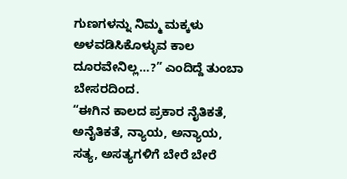ಗುಣಗಳನ್ನು ನಿಮ್ಮ ಮಕ್ಕಳು ಅಳವಡಿಸಿಕೊಳ್ಳುವ ಕಾಲ ದೂರವೇನಿಲ್ಲ…?” ಎಂದಿದ್ದೆ ತುಂಬಾ ಬೇಸರದಿಂದ.
“ಈಗಿನ ಕಾಲದ ಪ್ರಕಾರ ನೈತಿಕತೆ, ಅನೈತಿಕತೆ, ನ್ಯಾಯ, ಅನ್ಯಾಯ, ಸತ್ಯ, ಅಸತ್ಯಗಳಿಗೆ ಬೇರೆ ಬೇರೆ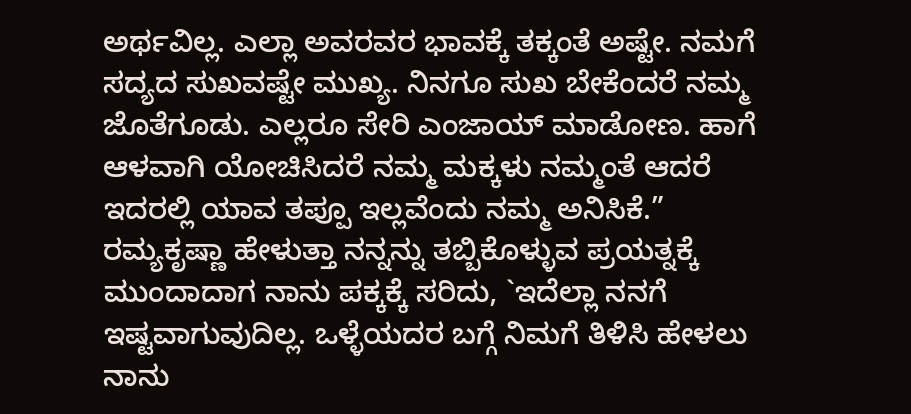ಅರ್ಥವಿಲ್ಲ. ಎಲ್ಲಾ ಅವರವರ ಭಾವಕ್ಕೆ ತಕ್ಕಂತೆ ಅಷ್ಟೇ. ನಮಗೆ ಸದ್ಯದ ಸುಖವಷ್ಟೇ ಮುಖ್ಯ. ನಿನಗೂ ಸುಖ ಬೇಕೆಂದರೆ ನಮ್ಮ ಜೊತೆಗೂಡು. ಎಲ್ಲರೂ ಸೇರಿ ಎಂಜಾಯ್ ಮಾಡೋಣ. ಹಾಗೆ ಆಳವಾಗಿ ಯೋಚಿಸಿದರೆ ನಮ್ಮ ಮಕ್ಕಳು ನಮ್ಮಂತೆ ಆದರೆ ಇದರಲ್ಲಿ ಯಾವ ತಪ್ಪೂ ಇಲ್ಲವೆಂದು ನಮ್ಮ ಅನಿಸಿಕೆ.” ರಮ್ಯಕೃಷ್ಣಾ ಹೇಳುತ್ತಾ ನನ್ನನ್ನು ತಬ್ಬಿಕೊಳ್ಳುವ ಪ್ರಯತ್ನಕ್ಕೆ ಮುಂದಾದಾಗ ನಾನು ಪಕ್ಕಕ್ಕೆ ಸರಿದು, `ಇದೆಲ್ಲಾ ನನಗೆ ಇಷ್ಟವಾಗುವುದಿಲ್ಲ. ಒಳ್ಳೆಯದರ ಬಗ್ಗೆ ನಿಮಗೆ ತಿಳಿಸಿ ಹೇಳಲು ನಾನು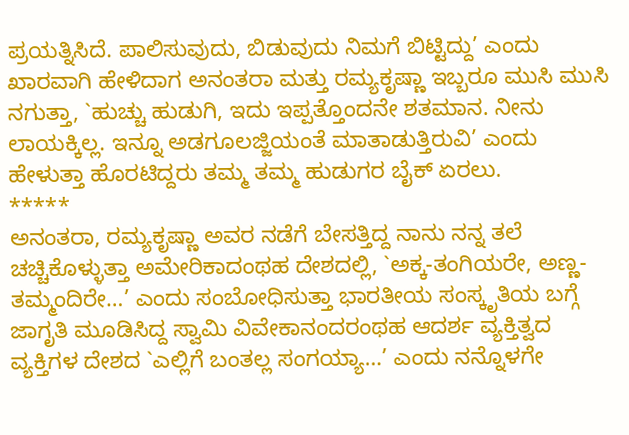ಪ್ರಯತ್ನಿಸಿದೆ. ಪಾಲಿಸುವುದು, ಬಿಡುವುದು ನಿಮಗೆ ಬಿಟ್ಟಿದ್ದು’ ಎಂದು ಖಾರವಾಗಿ ಹೇಳಿದಾಗ ಅನಂತರಾ ಮತ್ತು ರಮ್ಯಕೃಷ್ಣಾ ಇಬ್ಬರೂ ಮುಸಿ ಮುಸಿ ನಗುತ್ತಾ, `ಹುಚ್ಚು ಹುಡುಗಿ, ಇದು ಇಪ್ಪತ್ತೊಂದನೇ ಶತಮಾನ. ನೀನು ಲಾಯಕ್ಕಿಲ್ಲ. ಇನ್ನೂ ಅಡಗೂಲಜ್ಜಿಯಂತೆ ಮಾತಾಡುತ್ತಿರುವಿ’ ಎಂದು ಹೇಳುತ್ತಾ ಹೊರಟಿದ್ದರು ತಮ್ಮ ತಮ್ಮ ಹುಡುಗರ ಬೈಕ್ ಏರಲು.
*****
ಅನಂತರಾ, ರಮ್ಯಕೃಷ್ಣಾ ಅವರ ನಡೆಗೆ ಬೇಸತ್ತಿದ್ದ ನಾನು ನನ್ನ ತಲೆ ಚಚ್ಚಿಕೊಳ್ಳುತ್ತಾ ಅಮೇರಿಕಾದಂಥಹ ದೇಶದಲ್ಲಿ, `ಅಕ್ಕ-ತಂಗಿಯರೇ, ಅಣ್ಣ-ತಮ್ಮಂದಿರೇ…’ ಎಂದು ಸಂಬೋಧಿಸುತ್ತಾ ಭಾರತೀಯ ಸಂಸ್ಕೃತಿಯ ಬಗ್ಗೆ ಜಾಗೃತಿ ಮೂಡಿಸಿದ್ದ ಸ್ವಾಮಿ ವಿವೇಕಾನಂದರಂಥಹ ಆದರ್ಶ ವ್ಯಕ್ತಿತ್ವದ ವ್ಯಕ್ತಿಗಳ ದೇಶದ `ಎಲ್ಲಿಗೆ ಬಂತಲ್ಲ ಸಂಗಯ್ಯಾ…’ ಎಂದು ನನ್ನೊಳಗೇ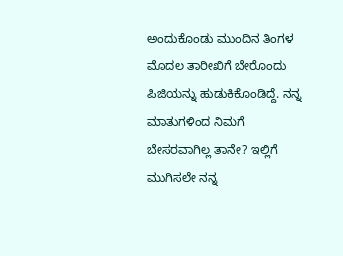ಅಂದುಕೊಂಡು ಮುಂದಿನ ತಿಂಗಳ ಮೊದಲ ತಾರೀಖಿಗೆ ಬೇರೊಂದು ಪಿಜಿಯನ್ನು ಹುಡುಕಿಕೊಂಡಿದ್ದೆ. ನನ್ನ ಮಾತುಗಳಿಂದ ನಿಮಗೆ ಬೇಸರವಾಗಿಲ್ಲ ತಾನೇ? ಇಲ್ಲಿಗೆ ಮುಗಿಸಲೇ ನನ್ನ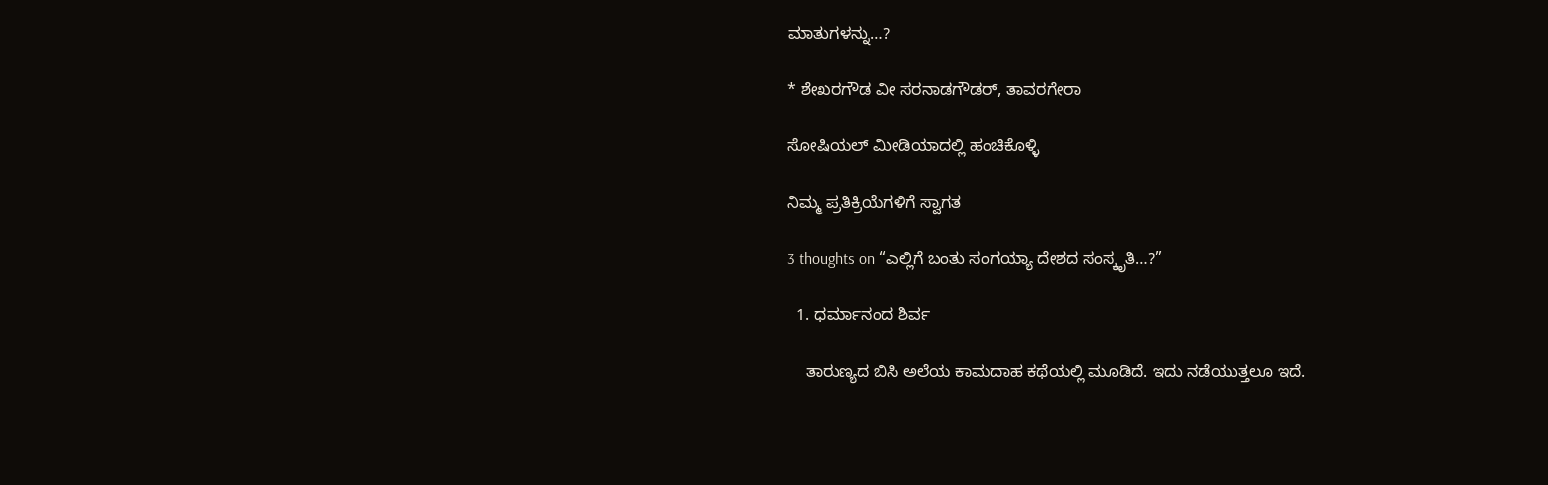ಮಾತುಗಳನ್ನು…?

* ಶೇಖರಗೌಡ ವೀ ಸರನಾಡಗೌಡರ್, ತಾವರಗೇರಾ

ಸೋಷಿಯಲ್‌ ಮೀಡಿಯಾದಲ್ಲಿ ಹಂಚಿಕೊಳ್ಳಿ

ನಿಮ್ಮ ಪ್ರತಿಕ್ರಿಯೆಗಳಿಗೆ ಸ್ವಾಗತ

3 thoughts on “ಎಲ್ಲಿಗೆ ಬಂತು ಸಂಗಯ್ಯಾ ದೇಶದ ಸಂಸ್ಕೃತಿ…?”

  1. ಧರ್ಮಾನಂದ ಶಿರ್ವ

    ತಾರುಣ್ಯದ ಬಿಸಿ ಅಲೆಯ ಕಾಮದಾಹ ಕಥೆಯಲ್ಲಿ ಮೂಡಿದೆ. ಇದು ನಡೆಯುತ್ತಲೂ ಇದೆ.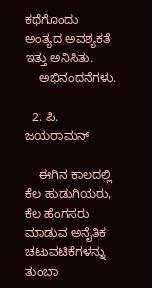ಕಥೆಗೊಂದು ಅಂತ್ಯದ ಅವಶ್ಯಕತೆ ಇತ್ತು ಅನಿಸಿತು.
    ಅಭಿನಂದನೆಗಳು.

  2. ಪಿ. ಜಯರಾಮನ್

    ಈಗಿನ ಕಾಲದಲ್ಲಿ ಕೆಲ ಹುಡುಗಿಯರು, ಕೆಲ ಹೆಂಗಸರು ಮಾಡುವ ಅನೈತಿಕ ಚಟುವಟಿಕೆಗಳನ್ನು ತುಂಬಾ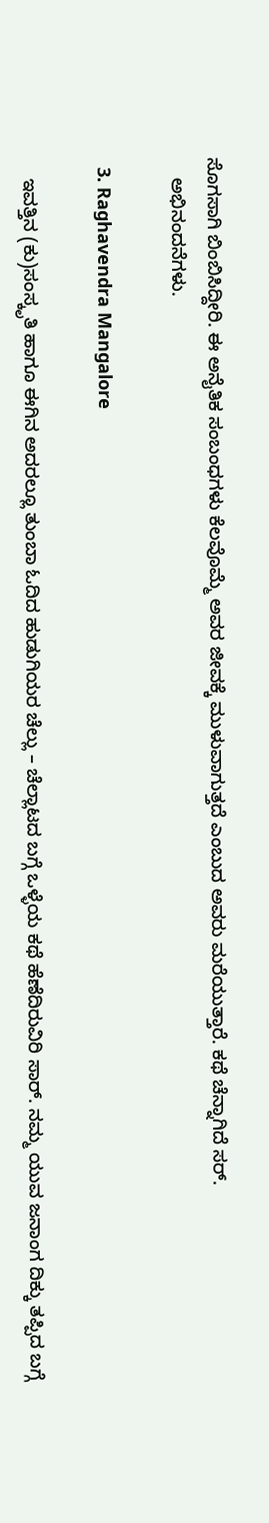ಸೊಗಸಾಗಿ ಬಿಂಬಿಸಿದ್ದೀರಿ. ಈ ಅನೈತಿಕ ಸಂಬಂಧಗಳು ಕೆಲವೊಮ್ಮೆ ಅವರ ಜೀವಕ್ಕೆ ಮುಳುವಾಗುತ್ತದೆ ಎಂಬುದ ಅವರು ಮರೆಯುತ್ತಾರೆ. ಕಥೆ ಚೆನ್ನಾಗಿದೆ ಸರ್.
    ಅಭಿನಂದನೆಗಳು.

  3. Raghavendra Mangalore

    ಇವತ್ತಿನ (ಕು)ಸಂಸ್ಕೃತಿ ಹಾಗೂ ಈಗಿನ ಅದರಲ್ಲೂ ತುಂಬಾ ಓದಿದ ಹುಡುಗಿಯರ ಚೆಲ್ಲು – ಚೆಲ್ಲಾಟದ ಬಗ್ಗೆ ಒಳ್ಳೆಯ ಕಥೆ ಹೆಣೆದಿರುವಿರಿ ಸಾರ್. ನಮ್ಮ ಯುವ ಜನಾಂಗ ದಿಕ್ಕು ತಪ್ಪಿದ ಬಗ್ಗೆ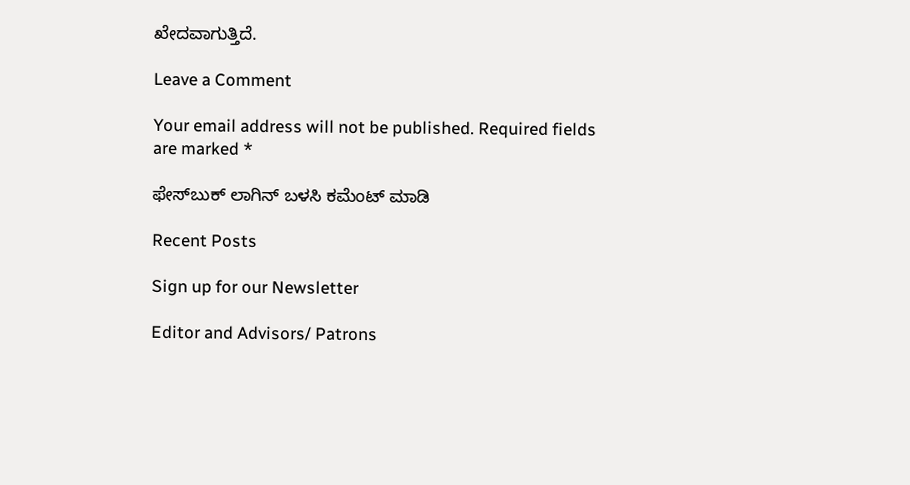ಖೇದವಾಗುತ್ತಿದೆ.

Leave a Comment

Your email address will not be published. Required fields are marked *

ಫೇಸ್‌ಬುಕ್‌ ಲಾಗಿನ್ ಬಳಸಿ ಕಮೆಂಟ್‌ ಮಾಡಿ

Recent Posts

Sign up for our Newsletter

Editor and Advisors/ Patrons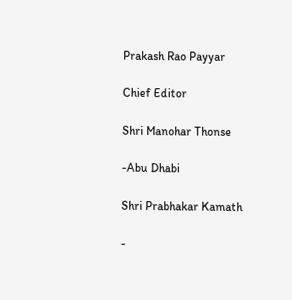Prakash Rao Payyar

Chief Editor

Shri Manohar Thonse

-Abu Dhabi

Shri Prabhakar Kamath

-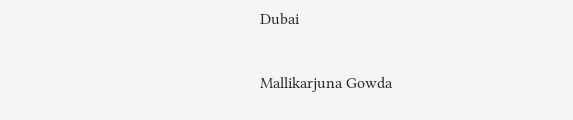Dubai

Mallikarjuna Gowda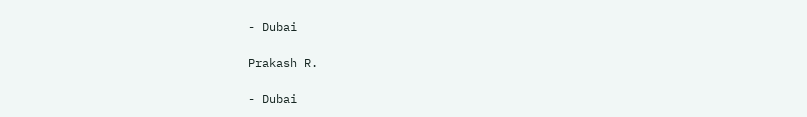- Dubai

Prakash R.

- Dubai